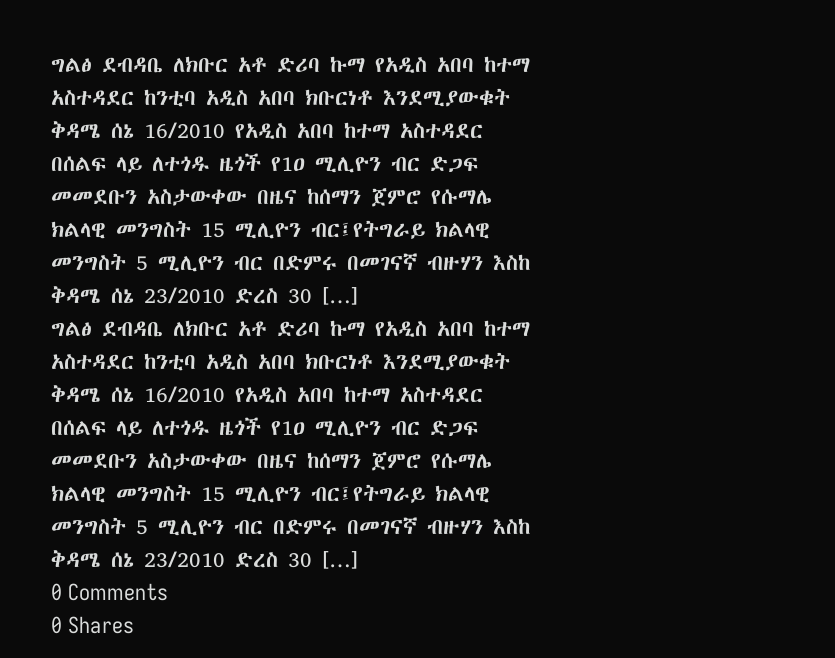ግልፅ ደብዳቤ ለክቡር አቶ ድሪባ ኩማ የአዲስ አበባ ከተማ አስተዳደር ከንቲባ አዲስ አበባ ክቡርነቶ እንደሚያውቁት ቅዳሜ ሰኔ 16/2010 የአዲስ አበባ ከተማ አስተዳደር በሰልፍ ላይ ለተጎዱ ዜጎች የ1ዐ ሚሊዮን ብር ድጋፍ መመደቡን አስታውቀው በዜና ከሰማን ጀምሮ የሱማሌ ክልላዊ መንግስት 15 ሚሊዮን ብር፤የትግራይ ክልላዊ መንግስት 5 ሚሊዮን ብር በድምሩ በመገናኛ ብዙሃን እስከ ቅዳሜ ሰኔ 23/2010 ድረስ 30 […]
ግልፅ ደብዳቤ ለክቡር አቶ ድሪባ ኩማ የአዲስ አበባ ከተማ አስተዳደር ከንቲባ አዲስ አበባ ክቡርነቶ እንደሚያውቁት ቅዳሜ ሰኔ 16/2010 የአዲስ አበባ ከተማ አስተዳደር በሰልፍ ላይ ለተጎዱ ዜጎች የ1ዐ ሚሊዮን ብር ድጋፍ መመደቡን አስታውቀው በዜና ከሰማን ጀምሮ የሱማሌ ክልላዊ መንግስት 15 ሚሊዮን ብር፤የትግራይ ክልላዊ መንግስት 5 ሚሊዮን ብር በድምሩ በመገናኛ ብዙሃን እስከ ቅዳሜ ሰኔ 23/2010 ድረስ 30 […]
0 Comments
0 Shares